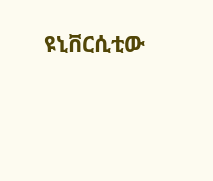ዩኒቨርሲቲው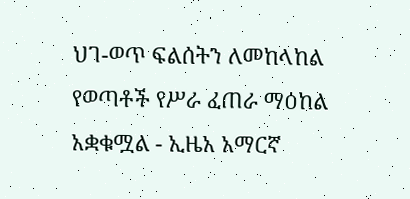ህገ-ወጥ ፍልሰትን ለመከላከል የወጣቶች የሥራ ፈጠራ ማዕከል አቋቁሟል - ኢዜአ አማርኛ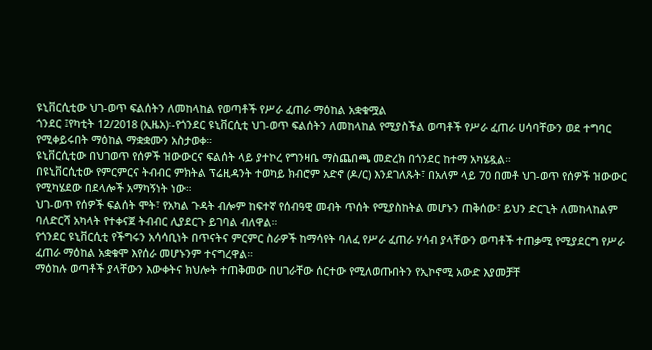ዩኒቨርሲቲው ህገ-ወጥ ፍልሰትን ለመከላከል የወጣቶች የሥራ ፈጠራ ማዕከል አቋቁሟል
ጎንደር ፤የካቲት 12/2018 (ኢዜአ)፡-የጎንደር ዩኒቨርሲቲ ህገ-ወጥ ፍልሰትን ለመከላከል የሚያስችል ወጣቶች የሥራ ፈጠራ ሀሳባቸውን ወደ ተግባር የሚቀይሩበት ማዕከል ማቋቋሙን አስታወቀ።
ዩኒቨርሲቲው በህገወጥ የሰዎች ዝውውርና ፍልሰት ላይ ያተኮረ የግንዛቤ ማስጨበጫ መድረክ በጎንደር ከተማ አካሄዷል።
በዩኒቨርሲቲው የምርምርና ትብብር ምክትል ፕሬዚዳንት ተወካይ ክብሮም አድኖ (ዶ/ር) እንደገለጹት፣ በአለም ላይ 70 በመቶ ህገ-ወጥ የሰዎች ዝውውር የሚካሄደው በደላሎች አማካኝነት ነው።
ህገ-ወጥ የሰዎች ፍልሰት ሞት፣ የአካል ጉዳት ብሎም ከፍተኛ የሰብዓዊ መብት ጥሰት የሚያስከትል መሆኑን ጠቅሰው፣ ይህን ድርጊት ለመከላከልም ባለድርሻ አካላት የተቀናጀ ትብብር ሊያደርጉ ይገባል ብለዋል።
የጎንደር ዩኒቨርሲቲ የችግሩን አሳሳቢነት በጥናትና ምርምር ስራዎች ከማሳየት ባለፈ የሥራ ፈጠራ ሃሳብ ያላቸውን ወጣቶች ተጠቃሚ የሚያደርግ የሥራ ፈጠራ ማዕከል አቋቁሞ እየሰራ መሆኑንም ተናግረዋል።
ማዕከሉ ወጣቶች ያላቸውን እውቀትና ክህሎት ተጠቅመው በሀገራቸው ሰርተው የሚለወጡበትን የኢኮኖሚ አውድ እያመቻቸ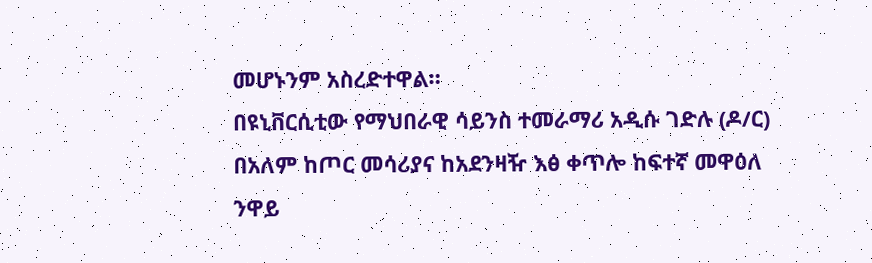መሆኑንም አስረድተዋል።
በዩኒቨርሲቲው የማህበራዊ ሳይንስ ተመራማሪ አዲሱ ገድሉ (ዶ/ር) በአለም ከጦር መሳሪያና ከአደንዛዥ እፅ ቀጥሎ ከፍተኛ መዋዕለ ንዋይ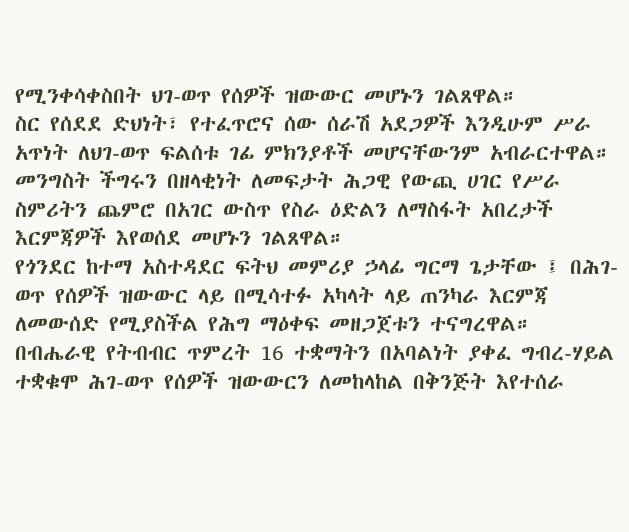የሚንቀሳቀስበት ህገ-ወጥ የሰዎች ዝውውር መሆኑን ገልጸዋል።
ስር የሰደደ ድህነት፣ የተፈጥሮና ሰው ሰራሽ አደጋዎች እንዲሁም ሥራ አጥነት ለህገ-ወጥ ፍልሰቱ ገፊ ምክንያቶች መሆናቸውንም አብራርተዋል።
መንግስት ችግሩን በዘላቂነት ለመፍታት ሕጋዊ የውጪ ሀገር የሥራ ስምሪትን ጨምሮ በአገር ውስጥ የስራ ዕድልን ለማስፋት አበረታች እርምጃዎች እየወሰደ መሆኑን ገልጸዋል።
የጎንደር ከተማ አስተዳደር ፍትህ መምሪያ ኃላፊ ግርማ ጌታቸው ፤ በሕገ-ወጥ የሰዎች ዝውውር ላይ በሚሳተፉ አካላት ላይ ጠንካራ እርምጃ ለመውሰድ የሚያስችል የሕግ ማዕቀፍ መዘጋጀቱን ተናግረዋል።
በብሔራዊ የትብብር ጥምረት 16 ተቋማትን በአባልነት ያቀፈ ግብረ-ሃይል ተቋቁሞ ሕገ-ወጥ የሰዎች ዝውውርን ለመከላከል በቅንጅት እየተሰራ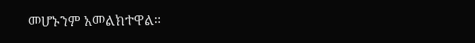መሆኑንም አመልክተዋል።